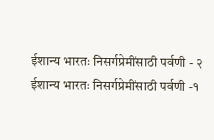ईशान्य भारतः निसर्गप्रेमींसाठी पर्वणी - २
ईशान्य भारतः निसर्गप्रेमींसाठी पर्वणी -१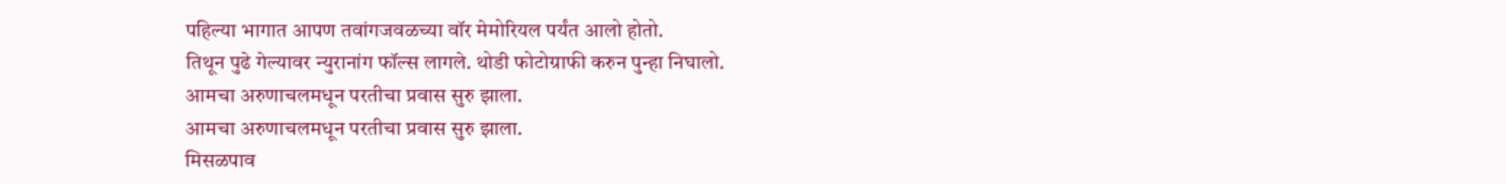पहिल्या भागात आपण तवांगजवळच्या वॉर मेमोरियल पर्यंत आलो होतो.
तिथून पुढे गेल्यावर न्युरानांग फॉल्स लागले. थोडी फोटोग्राफी करुन पुन्हा निघालो.
आमचा अरुणाचलमधून परतीचा प्रवास सुरु झाला.
आमचा अरुणाचलमधून परतीचा प्रवास सुरु झाला.
मिसळपाव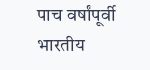पाच वर्षांपूर्वी भारतीय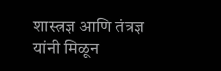शास्त्रज्ञ आणि तंत्रज्ञ यांनी मिळून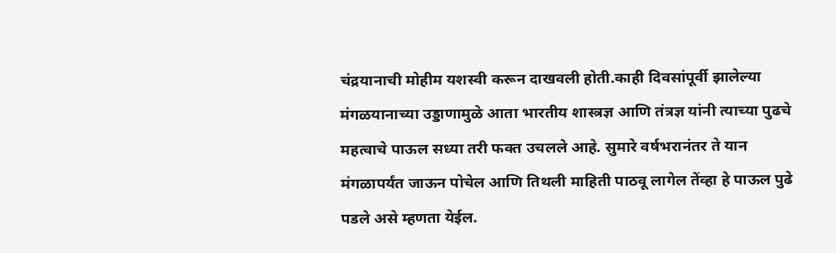चंद्रयानाची मोहीम यशस्वी करून दाखवली होती.काही दिवसांपूर्वी झालेल्या मंगळयानाच्या उड्डाणामुळे आता भारतीय शास्त्रज्ञ आणि तंत्रज्ञ यांनी त्याच्या पुढचे महत्वाचे पाऊल सध्या तरी फक्त उचलले आहे. सुमारे वर्षभरानंतर ते यान मंगळापर्यंत जाऊन पोचेल आणि तिथली माहिती पाठवू लागेल तेंव्हा हे पाऊल पुढे पडले असे म्हणता येईल.